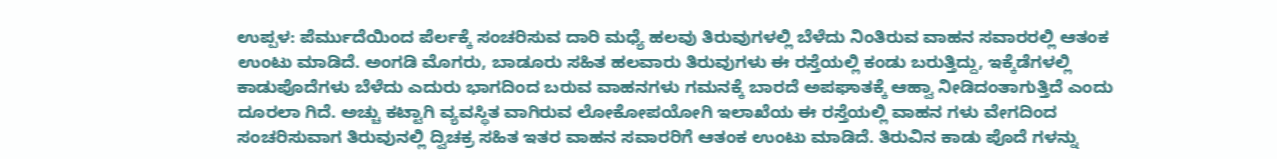ಉಪ್ಪಳ: ಪೆರ್ಮುದೆಯಿಂದ ಪೆರ್ಲಕ್ಕೆ ಸಂಚರಿಸುವ ದಾರಿ ಮಧ್ಯೆ ಹಲವು ತಿರುವುಗಳಲ್ಲಿ ಬೆಳೆದು ನಿಂತಿರುವ ವಾಹನ ಸವಾರರಲ್ಲಿ ಆತಂಕ ಉಂಟು ಮಾಡಿದೆ. ಅಂಗಡಿ ಮೊಗರು, ಬಾಡೂರು ಸಹಿತ ಹಲವಾರು ತಿರುವುಗಳು ಈ ರಸ್ತೆಯಲ್ಲಿ ಕಂಡು ಬರುತ್ತಿದ್ದು, ಇಕ್ಕೆಡೆಗಳಲ್ಲಿ ಕಾಡುಪೊದೆಗಳು ಬೆಳೆದು ಎದುರು ಭಾಗದಿಂದ ಬರುವ ವಾಹನಗಳು ಗಮನಕ್ಕೆ ಬಾರದೆ ಅಪಘಾತಕ್ಕೆ ಆಹ್ವಾ ನೀಡಿದಂತಾಗುತ್ತಿದೆ ಎಂದು ದೂರಲಾ ಗಿದೆ. ಅಚ್ಚು ಕಟ್ಟಾಗಿ ವ್ಯವಸ್ಥಿತ ವಾಗಿರುವ ಲೋಕೋಪಯೋಗಿ ಇಲಾಖೆಯ ಈ ರಸ್ತೆಯಲ್ಲಿ ವಾಹನ ಗಳು ವೇಗದಿಂದ ಸಂಚರಿಸುವಾಗ ತಿರುವುನಲ್ಲಿ ದ್ವಿಚಕ್ರ ಸಹಿತ ಇತರ ವಾಹನ ಸವಾರರಿಗೆ ಆತಂಕ ಉಂಟು ಮಾಡಿದೆ. ತಿರುವಿನ ಕಾಡು ಪೊದೆ ಗಳನ್ನು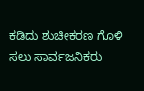ಕಡಿದು ಶುಚೀಕರಣ ಗೊಳಿ ಸಲು ಸಾರ್ವಜನಿಕರು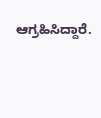ಆಗ್ರಹಿಸಿದ್ದಾರೆ.